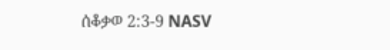ሰቆቃወ 2:3-9 NASV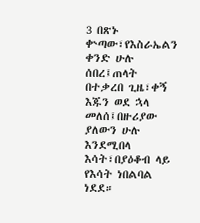3 በጽኑ ቍጣው፣የእስራኤልን ቀንድ ሁሉ ሰበረ፤ጠላት በተቃረበ ጊዜ፣ቀኝ እጁን ወደ ኋላ መለሰ፤በዙሪያው ያለውን ሁሉ እንደሚበላ እሳት፣በያዕቆብ ላይ የእሳት ነበልባል ነደደ።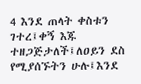4 እንደ ጠላት ቀስቱን ገተረ፤ቀኝ እጁ ተዘጋጅታለች፤ለዐይን ደስ የሚያሰኙትን ሁሉ፤እንደ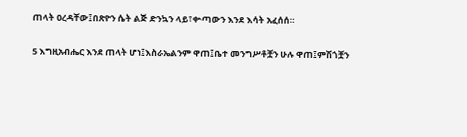ጠላት ዐረዳቸው፤በጽዮን ሴት ልጅ ድንኳን ላይ፣ቍጣውን እንደ እሳት አፈሰሰ።

5 እግዚአብሔር እንደ ጠላት ሆነ፤እስራኤልንም ዋጠ፤ቤተ መንግሥቶቿን ሁሉ ዋጠ፤ምሽጎቿን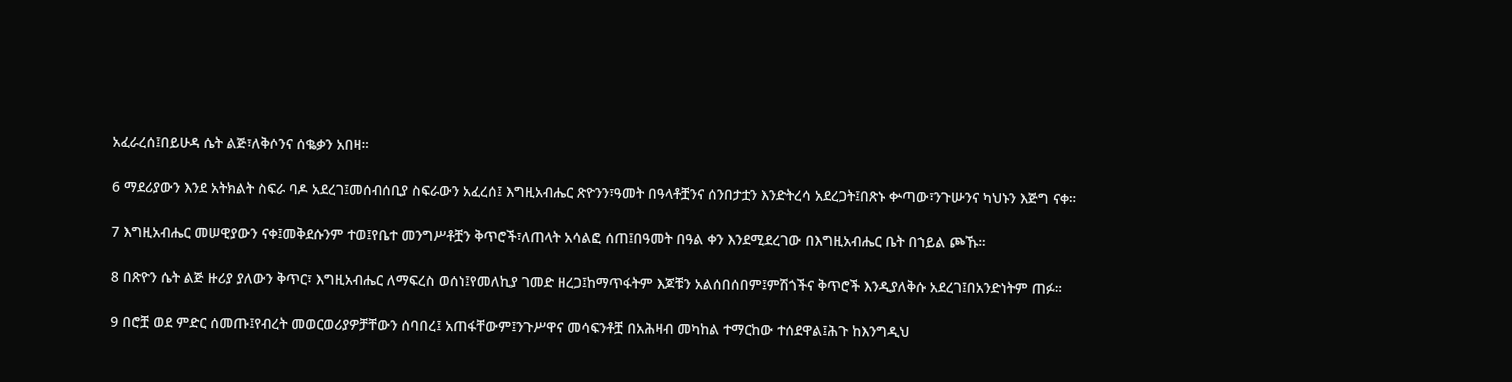አፈራረሰ፤በይሁዳ ሴት ልጅ፣ለቅሶንና ሰቈቃን አበዛ።

6 ማደሪያውን እንደ አትክልት ስፍራ ባዶ አደረገ፤መሰብሰቢያ ስፍራውን አፈረሰ፤ እግዚአብሔር ጽዮንን፣ዓመት በዓላቶቿንና ሰንበታቷን እንድትረሳ አደረጋት፤በጽኑ ቍጣው፣ንጉሡንና ካህኑን እጅግ ናቀ።

7 እግዚአብሔር መሠዊያውን ናቀ፤መቅደሱንም ተወ፤የቤተ መንግሥቶቿን ቅጥሮች፣ለጠላት አሳልፎ ሰጠ፤በዓመት በዓል ቀን እንደሚደረገው በእግዚአብሔር ቤት በኀይል ጮኹ።

8 በጽዮን ሴት ልጅ ዙሪያ ያለውን ቅጥር፣ እግዚአብሔር ለማፍረስ ወሰነ፤የመለኪያ ገመድ ዘረጋ፤ከማጥፋትም እጆቹን አልሰበሰበም፤ምሽጎችና ቅጥሮች እንዲያለቅሱ አደረገ፤በአንድነትም ጠፉ።

9 በሮቿ ወደ ምድር ሰመጡ፤የብረት መወርወሪያዎቻቸውን ሰባበረ፤ አጠፋቸውም፤ንጉሥዋና መሳፍንቶቿ በአሕዛብ መካከል ተማርከው ተሰደዋል፤ሕጉ ከእንግዲህ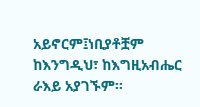አይኖርም፤ነቢያቶቿም ከእንግዲህ፣ ከእግዚአብሔር ራእይ አያገኙም።